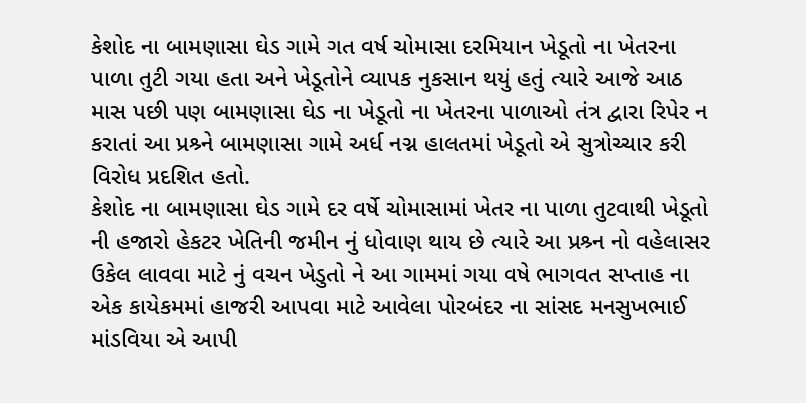કેશોદ ના બામણાસા ઘેડ ગામે ગત વર્ષ ચોમાસા દરમિયાન ખેડૂતો ના ખેતરના પાળા તુટી ગયા હતા અને ખેડૂતોને વ્યાપક નુકસાન થયું હતું ત્યારે આજે આઠ માસ પછી પણ બામણાસા ઘેડ ના ખેડૂતો ના ખેતરના પાળાઓ તંત્ર દ્વારા રિપેર ન કરાતાં આ પ્રશ્ર્ને બામણાસા ગામે અર્ધ નગ્ન હાલતમાં ખેડૂતો એ સુત્રોચ્ચાર કરી વિરોધ પ્રદશિત હતો.
કેશોદ ના બામણાસા ઘેડ ગામે દર વર્ષે ચોમાસામાં ખેતર ના પાળા તુટવાથી ખેડૂતો ની હજારો હેકટર ખેતિની જમીન નું ધોવાણ થાય છે ત્યારે આ પ્રશ્ર્ન નો વહેલાસર ઉકેલ લાવવા માટે નું વચન ખેડુતો ને આ ગામમાં ગયા વષે ભાગવત સપ્તાહ ના એક કાયેકમમાં હાજરી આપવા માટે આવેલા પોરબંદર ના સાંસદ મનસુખભાઈ માંડવિયા એ આપી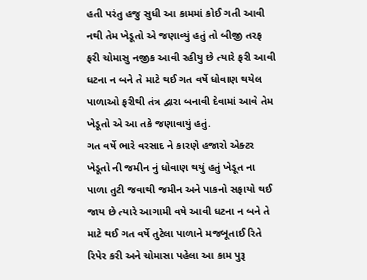હતી પરંતુ હજુ સુધી આ કામમાં કોઈ ગતી આવી નથી તેમ ખેડૂતો એ જણાવ્યું હતું તો બીજી તરફ ફરી ચોમાસુ નજીક આવી રહીયુ છે ત્યારે ફરી આવી ધટના ન બને તે માટે થઈ ગત વર્ષે ધોવાણ થયેલ પાળાઓ ફરીથી તંત્ર દ્વારા બનાવી દેવામાં આવે તેમ ખેડૂતો એ આ તકે જણાવાયું હતું.
ગત વર્ષે ભારે વરસાદ ને કારણે હજારો એક્ટર ખેડૂતો ની જમીન નું ધોવાણ થયું હતું ખેડૂત ના પાળા તુટી જવાથી જમીન અને પાકનો સફાયો થઈ જાય છે ત્યારે આગામી વષે આવી ધટના ન બને તે માટે થઈ ગત વર્ષે તુટેલા પાળાને મજબૂતાઈ રિતે રિપેર કરી અને ચોમાસા પહેલા આ કામ પુરૂ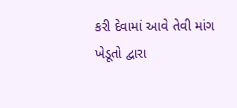કરી દેવામાં આવે તેવી માંગ ખેડૂતો દ્વારા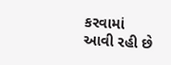કરવામાં આવી રહી છે